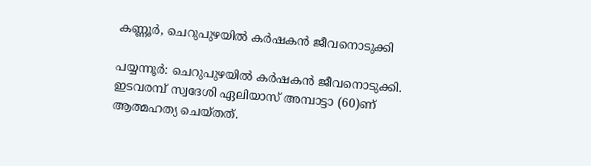കണ്ണൂര്‍, ചെറുപുഴയില്‍ കര്‍ഷകന്‍ ജീവനൊടുക്കി

പയ്യന്നൂര്‍: ചെറുപുഴയില്‍ കര്‍ഷകന്‍ ജീവനൊടുക്കി. ഇടവരമ്പ് സ്വദേശി ഏലിയാസ് അമ്പാട്ടാ (60)ണ് ആത്മഹത്യ ചെയ്തത്.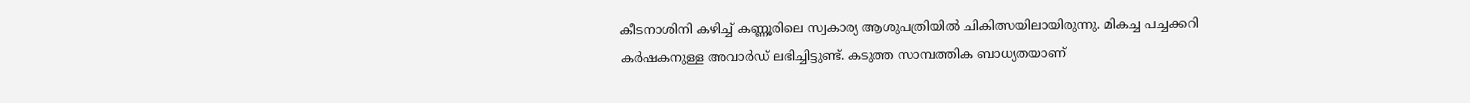കീടനാശിനി കഴിച്ച് കണ്ണൂരിലെ സ്വകാര്യ ആശുപത്രിയില്‍ ചികിത്സയിലായിരുന്നു. മികച്ച പച്ചക്കറി കര്‍ഷകനുള്ള അവാര്‍ഡ് ലഭിച്ചിട്ടുണ്ട്. കടുത്ത സാമ്പത്തിക ബാധ്യതയാണ്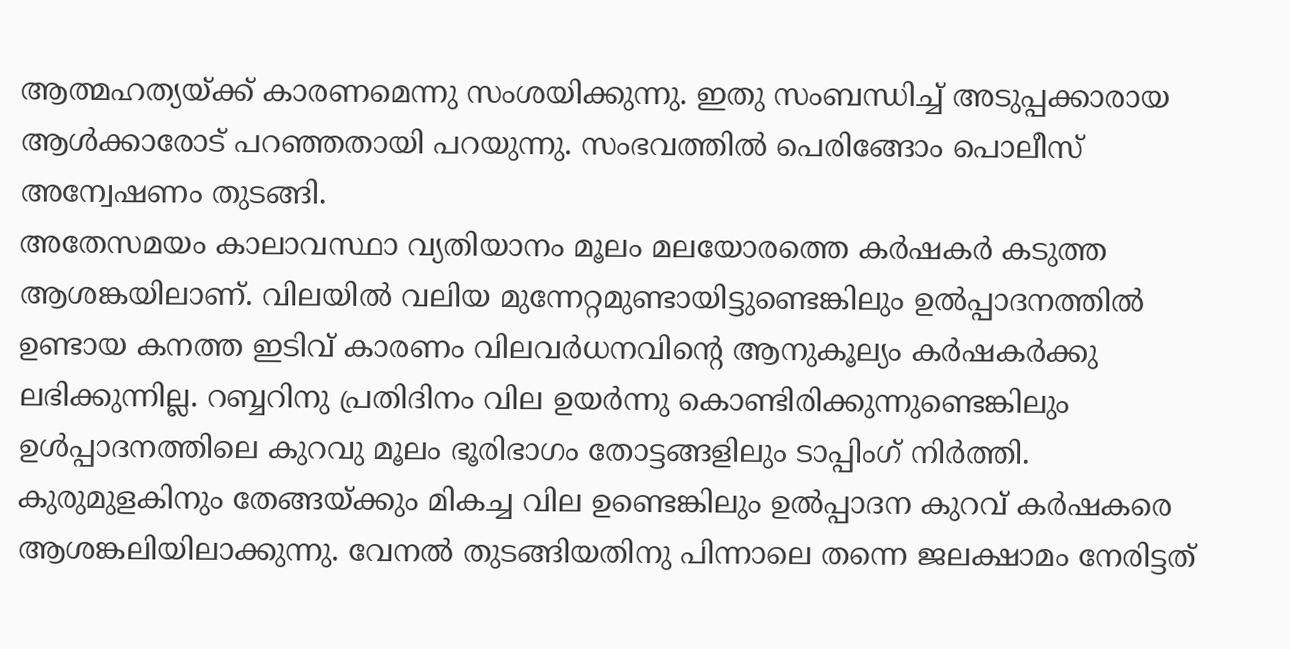ആത്മഹത്യയ്ക്ക് കാരണമെന്നു സംശയിക്കുന്നു. ഇതു സംബന്ധിച്ച് അടുപ്പക്കാരായ ആള്‍ക്കാരോട് പറഞ്ഞതായി പറയുന്നു. സംഭവത്തില്‍ പെരിങ്ങോം പൊലീസ് അന്വേഷണം തുടങ്ങി.
അതേസമയം കാലാവസ്ഥാ വ്യതിയാനം മൂലം മലയോരത്തെ കര്‍ഷകര്‍ കടുത്ത ആശങ്കയിലാണ്. വിലയില്‍ വലിയ മുന്നേറ്റമുണ്ടായിട്ടുണ്ടെങ്കിലും ഉല്‍പ്പാദനത്തില്‍ ഉണ്ടായ കനത്ത ഇടിവ് കാരണം വിലവര്‍ധനവിന്റെ ആനുകൂല്യം കര്‍ഷകര്‍ക്കു ലഭിക്കുന്നില്ല. റബ്ബറിനു പ്രതിദിനം വില ഉയര്‍ന്നു കൊണ്ടിരിക്കുന്നുണ്ടെങ്കിലും ഉള്‍പ്പാദനത്തിലെ കുറവു മൂലം ഭൂരിഭാഗം തോട്ടങ്ങളിലും ടാപ്പിംഗ് നിര്‍ത്തി. കുരുമുളകിനും തേങ്ങയ്ക്കും മികച്ച വില ഉണ്ടെങ്കിലും ഉല്‍പ്പാദന കുറവ് കര്‍ഷകരെ ആശങ്കലിയിലാക്കുന്നു. വേനല്‍ തുടങ്ങിയതിനു പിന്നാലെ തന്നെ ജലക്ഷാമം നേരിട്ടത്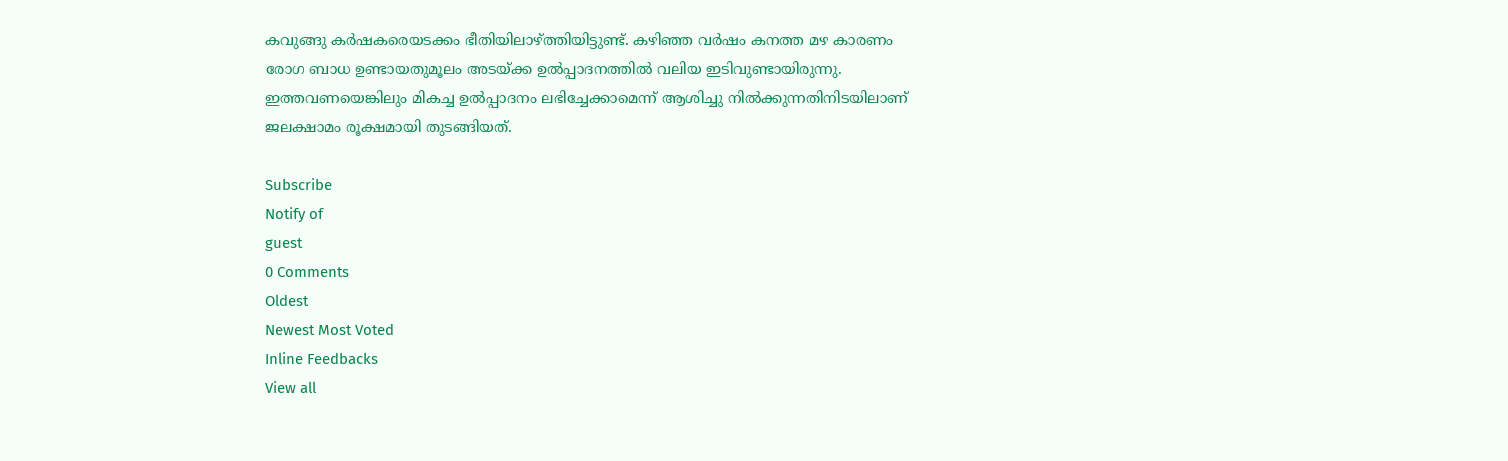കവുങ്ങു കര്‍ഷകരെയടക്കം ഭീതിയിലാഴ്ത്തിയിട്ടുണ്ട്. കഴിഞ്ഞ വര്‍ഷം കനത്ത മഴ കാരണം രോഗ ബാധ ഉണ്ടായതുമൂലം അടയ്ക്ക ഉല്‍പ്പാദനത്തില്‍ വലിയ ഇടിവുണ്ടായിരുന്നു. ഇത്തവണയെങ്കിലും മികച്ച ഉല്‍പ്പാദനം ലഭിച്ചേക്കാമെന്ന് ആശിച്ചു നില്‍ക്കുന്നതിനിടയിലാണ് ജലക്ഷാമം രൂക്ഷമായി തുടങ്ങിയത്.

Subscribe
Notify of
guest
0 Comments
Oldest
Newest Most Voted
Inline Feedbacks
View all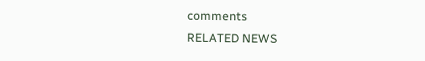comments
RELATED NEWS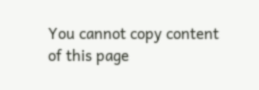You cannot copy content of this page